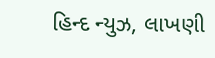હિન્દ ન્યુઝ, લાખણી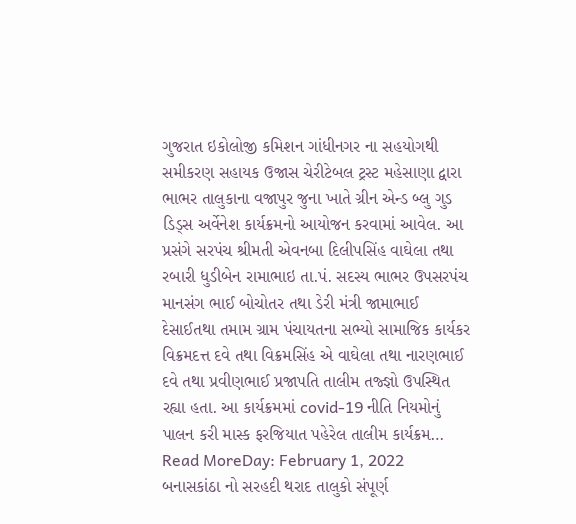ગુજરાત ઇકોલોજી કમિશન ગાંધીનગર ના સહયોગથી સમીકરણ સહાયક ઉજાસ ચેરીટેબલ ટ્રસ્ટ મહેસાણા દ્વારા ભાભર તાલુકાના વજાપુર જુના ખાતે ગ્રીન એન્ડ બ્લુ ગુડ ડિડ્સ અર્વેનેશ કાર્યક્રમનો આયોજન કરવામાં આવેલ. આ પ્રસંગે સરપંચ શ્રીમતી એવનબા દિલીપસિંહ વાઘેલા તથા રબારી ધુડીબેન રામાભાઇ તા.પં. સદસ્ય ભાભર ઉપસરપંચ માનસંગ ભાઈ બોચોતર તથા ડેરી મંત્રી જામાભાઈ દેસાઈતથા તમામ ગ્રામ પંચાયતના સભ્યો સામાજિક કાર્યકર વિક્રમદત્ત દવે તથા વિક્રમસિંહ એ વાઘેલા તથા નારણભાઈ દવે તથા પ્રવીણભાઈ પ્રજાપતિ તાલીમ તજ્જ્ઞો ઉપસ્થિત રહ્યા હતા. આ કાર્યક્રમમાં covid-19 નીતિ નિયમોનું પાલન કરી માસ્ક ફરજિયાત પહેરેલ તાલીમ કાર્યક્રમ…
Read MoreDay: February 1, 2022
બનાસકાંઠા નો સરહદી થરાદ તાલુકો સંપૂર્ણ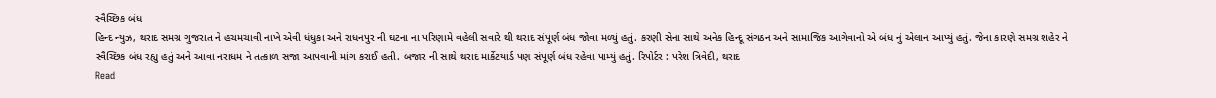સ્વૈચ્છિક બંધ
હિન્દ ન્યુઝ, થરાદ સમગ્ર ગુજરાત ને હચમચાવી નાખે એવી ધંધુકા અને રાધનપુર ની ઘટના ના પરિણામે વહેલી સવારે થી થરાદ સંપૂર્ણ બંધ જોવા મળ્યું હતું. કરણી સેના સાથે અનેક હિન્દૂ સંગઠન અને સામાજિક આગેવાનો એ બંધ નું એલાન આપ્યું હતું. જેના કારણે સમગ્ર શહેર ને સ્વૈચ્છિક બંધ રહ્યુ હતું અને આવા નરાધમ ને તત્કાળ સજા આપવાની માંગ કરાઈ હતી. બજાર ની સાથે થરાદ માર્કેટયાર્ડ પણ સંપૂર્ણ બંધ રહેવા પામ્યું હતું. રિપોર્ટર : પરેશ ત્રિવેદી, થરાદ
Read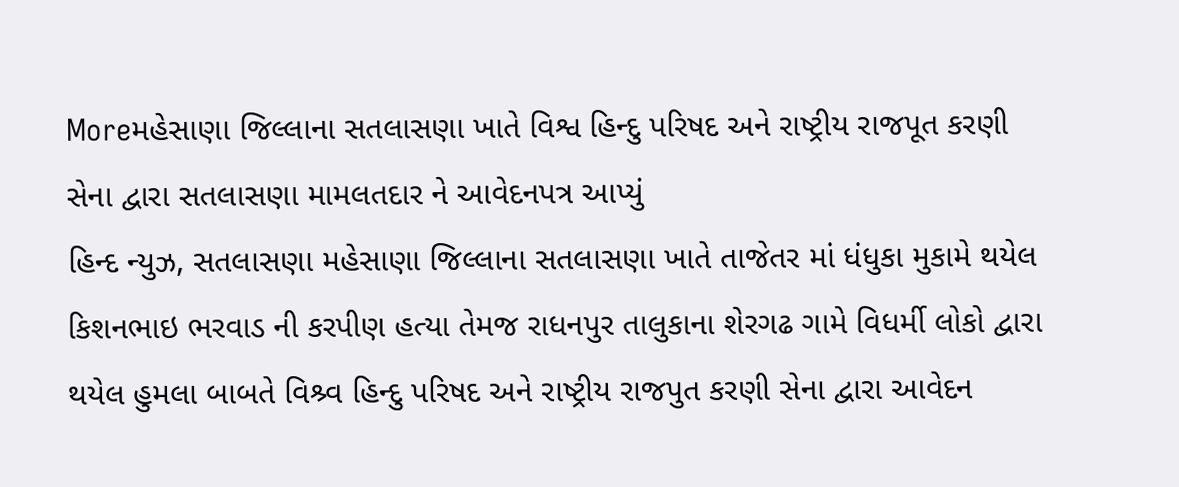Moreમહેસાણા જિલ્લાના સતલાસણા ખાતે વિશ્વ હિન્દુ પરિષદ અને રાષ્ટ્રીય રાજપૂત કરણી સેના દ્વારા સતલાસણા મામલતદાર ને આવેદનપત્ર આપ્યું
હિન્દ ન્યુઝ, સતલાસણા મહેસાણા જિલ્લાના સતલાસણા ખાતે તાજેતર માં ધંધુકા મુકામે થયેલ કિશનભાઇ ભરવાડ ની કરપીણ હત્યા તેમજ રાધનપુર તાલુકાના શેરગઢ ગામે વિધર્મી લોકો દ્વારા થયેલ હુમલા બાબતે વિશ્ર્વ હિન્દુ પરિષદ અને રાષ્ટ્રીય રાજપુત કરણી સેના દ્વારા આવેદન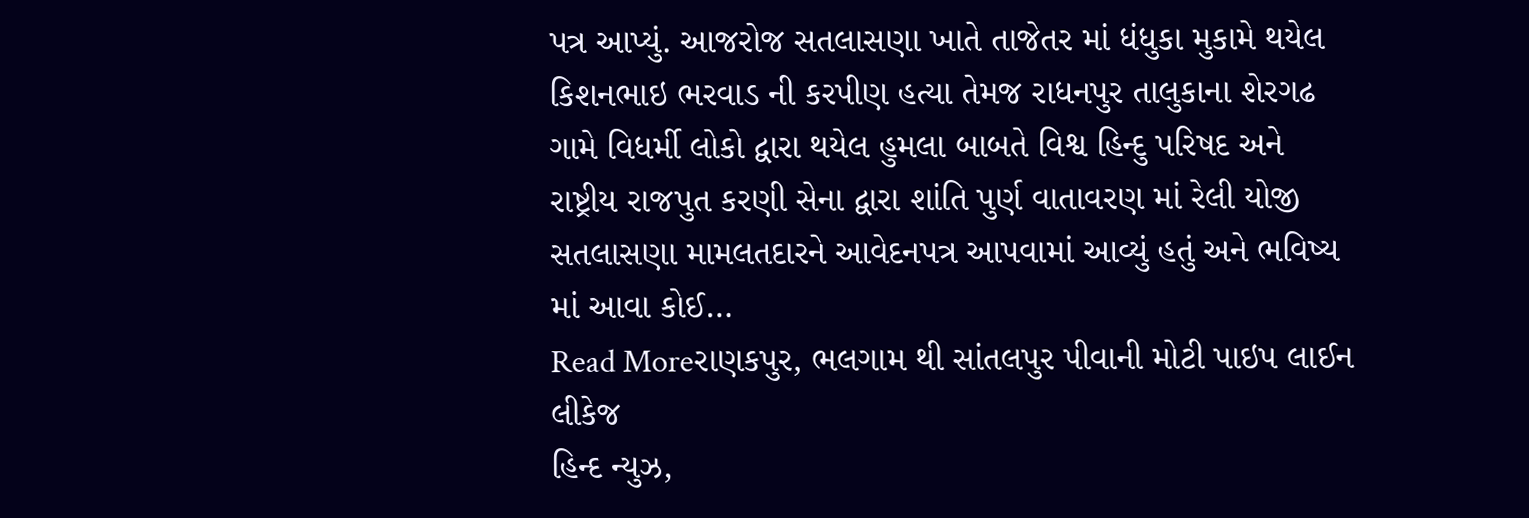પત્ર આપ્યું. આજરોજ સતલાસણા ખાતે તાજેતર માં ધંધુકા મુકામે થયેલ કિશનભાઇ ભરવાડ ની કરપીણ હત્યા તેમજ રાધનપુર તાલુકાના શેરગઢ ગામે વિધર્મી લોકો દ્વારા થયેલ હુમલા બાબતે વિશ્વ હિન્દુ પરિષદ અને રાષ્ટ્રીય રાજપુત કરણી સેના દ્વારા શાંતિ પુર્ણ વાતાવરણ માં રેલી યોજી સતલાસણા મામલતદારને આવેદનપત્ર આપવામાં આવ્યું હતું અને ભવિષ્ય માં આવા કોઈ…
Read Moreરાણકપુર, ભલગામ થી સાંતલપુર પીવાની મોટી પાઇપ લાઈન લીકેજ
હિન્દ ન્યુઝ,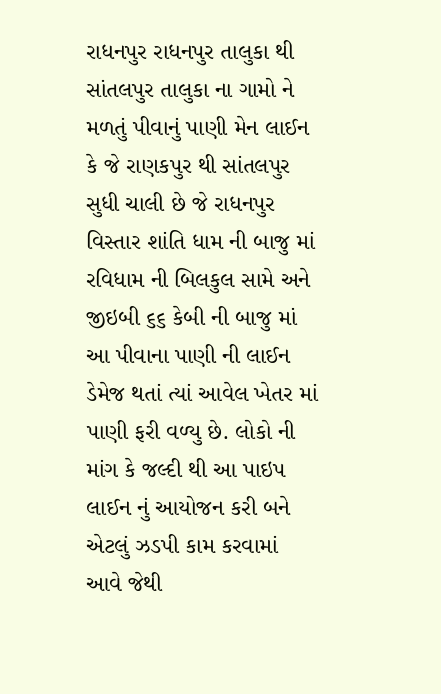રાધનપુર રાધનપુર તાલુકા થી સાંતલપુર તાલુકા ના ગામો ને મળતું પીવાનું પાણી મેન લાઈન કે જે રાણકપુર થી સાંતલપુર સુધી ચાલી છે જે રાધનપુર વિસ્તાર શાંતિ ધામ ની બાજુ માં રવિધામ ની બિલકુલ સામે અને જીઇબી ૬૬ કેબી ની બાજુ માં આ પીવાના પાણી ની લાઈન ડેમેજ થતાં ત્યાં આવેલ ખેતર માં પાણી ફરી વળ્યુ છે. લોકો ની માંગ કે જલ્દી થી આ પાઇપ લાઈન નું આયોજન કરી બને એટલું ઝડપી કામ કરવામાં આવે જેથી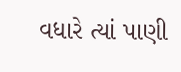વધારે ત્યાં પાણી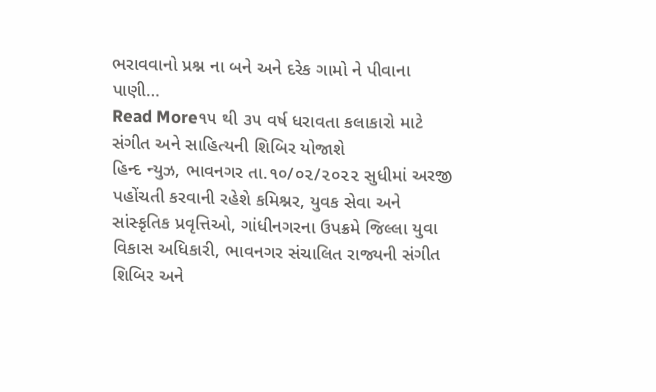ભરાવવાનો પ્રશ્ન ના બને અને દરેક ગામો ને પીવાના પાણી…
Read More૧૫ થી ૩૫ વર્ષ ધરાવતા કલાકારો માટે સંગીત અને સાહિત્યની શિબિર યોજાશે
હિન્દ ન્યુઝ, ભાવનગર તા.૧૦/૦૨/૨૦૨૨ સુધીમાં અરજી પહોંચતી કરવાની રહેશે કમિશ્નર, યુવક સેવા અને સાંસ્કૃતિક પ્રવૃત્તિઓ, ગાંધીનગરના ઉપક્રમે જિલ્લા યુવા વિકાસ અધિકારી, ભાવનગર સંચાલિત રાજ્યની સંગીત શિબિર અને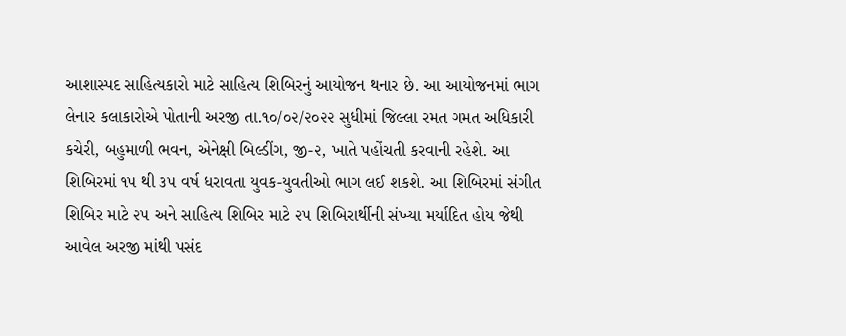આશાસ્પદ સાહિત્યકારો માટે સાહિત્ય શિબિરનું આયોજન થનાર છે. આ આયોજનમાં ભાગ લેનાર કલાકારોએ પોતાની અરજી તા.૧૦/૦૨/૨૦૨૨ સુધીમાં જિલ્લા રમત ગમત અધિકારી કચેરી, બહુમાળી ભવન, એનેક્ષી બિલ્ડીંગ, જી-૨, ખાતે પહોંચતી કરવાની રહેશે. આ શિબિરમાં ૧૫ થી ૩૫ વર્ષ ધરાવતા યુવક-યુવતીઓ ભાગ લઈ શકશે. આ શિબિરમાં સંગીત શિબિર માટે ૨૫ અને સાહિત્ય શિબિર માટે ૨૫ શિબિરાર્થીની સંખ્યા મર્યાદિત હોય જેથી આવેલ અરજી માંથી પસંદ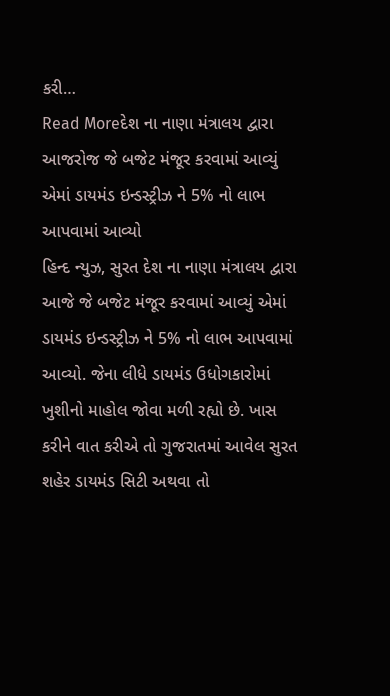કરી…
Read Moreદેશ ના નાણા મંત્રાલય દ્વારા આજરોજ જે બજેટ મંજૂર કરવામાં આવ્યું એમાં ડાયમંડ ઇન્ડસ્ટ્રીઝ ને 5% નો લાભ આપવામાં આવ્યો
હિન્દ ન્યુઝ, સુરત દેશ ના નાણા મંત્રાલય દ્વારા આજે જે બજેટ મંજૂર કરવામાં આવ્યું એમાં ડાયમંડ ઇન્ડસ્ટ્રીઝ ને 5% નો લાભ આપવામાં આવ્યો. જેના લીધે ડાયમંડ ઉધોગકારોમાં ખુશીનો માહોલ જોવા મળી રહ્યો છે. ખાસ કરીને વાત કરીએ તો ગુજરાતમાં આવેલ સુરત શહેર ડાયમંડ સિટી અથવા તો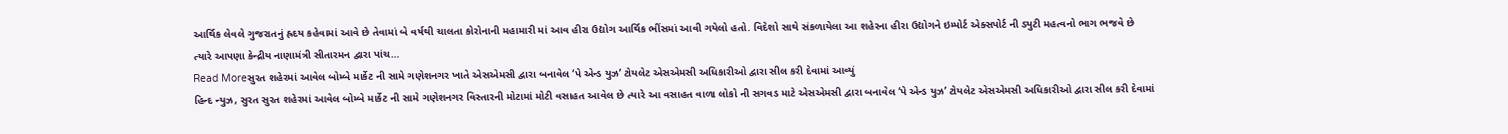આર્થિક લેવલે ગુજરાતનું હ્રદય કહેવામાં આવે છે તેવામાં બે વર્ષથી ચાલતા કોરોનાની મહામારી માં આવ હીરા ઉદ્યોગ આર્થિક ભીંસમાં આવી ગયેલો હતો. વિદેશો સાથે સંકળાયેલા આ શહેરના હીરા ઉદ્યોગને ઇમ્પોર્ટ એક્સપોર્ટ ની ડ્યુટી મહત્વનો ભાગ ભજવે છે ત્યારે આપણા કેન્દ્રીય નાણામંત્રી સીતારમન દ્વારા પાંચ…
Read Moreસુરત શહેરમાં આવેલ બોમ્બે માર્કેટ ની સામે ગણેશનગર ખાતે એસએમસી દ્વારા બનાવેલ ‘પે એન્ડ યુઝ’ ટોયલેટ એસએમસી અધિકારીઓ દ્વારા સીલ કરી દેવામાં આવ્યું
હિન્દ ન્યુઝ, સુરત સુરત શહેરમાં આવેલ બોમ્બે માર્કેટ ની સામે ગણેશનગર વિસ્તારની મોટામાં મોટી વસાહત આવેલ છે ત્યારે આ વસાહત વાળા લોકો ની સગવડ માટે એસએમસી દ્વારા બનાવેલ ‘પે એન્ડ યુઝ’ ટોયલેટ એસએમસી અધિકારીઓ દ્વારા સીલ કરી દેવામાં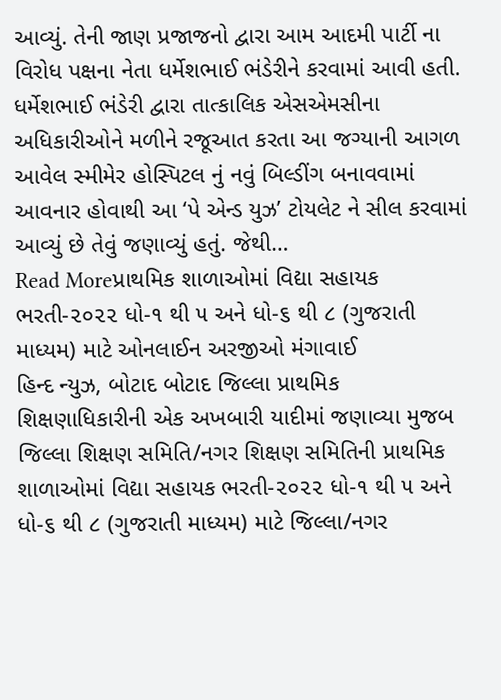આવ્યું. તેની જાણ પ્રજાજનો દ્વારા આમ આદમી પાર્ટી ના વિરોધ પક્ષના નેતા ધર્મેશભાઈ ભંડેરીને કરવામાં આવી હતી. ધર્મેશભાઈ ભંડેરી દ્વારા તાત્કાલિક એસએમસીના અધિકારીઓને મળીને રજૂઆત કરતા આ જગ્યાની આગળ આવેલ સ્મીમેર હોસ્પિટલ નું નવું બિલ્ડીંગ બનાવવામાં આવનાર હોવાથી આ ‘પે એન્ડ યુઝ’ ટોયલેટ ને સીલ કરવામાં આવ્યું છે તેવું જણાવ્યું હતું. જેથી…
Read Moreપ્રાથમિક શાળાઓમાં વિદ્યા સહાયક ભરતી-૨૦૨૨ ધો-૧ થી ૫ અને ધો-૬ થી ૮ (ગુજરાતી માધ્યમ) માટે ઓનલાઈન અરજીઓ મંગાવાઈ
હિન્દ ન્યુઝ, બોટાદ બોટાદ જિલ્લા પ્રાથમિક શિક્ષણાધિકારીની એક અખબારી યાદીમાં જણાવ્યા મુજબ જિલ્લા શિક્ષણ સમિતિ/નગર શિક્ષણ સમિતિની પ્રાથમિક શાળાઓમાં વિદ્યા સહાયક ભરતી-૨૦૨૨ ધો-૧ થી ૫ અને ધો-૬ થી ૮ (ગુજરાતી માધ્યમ) માટે જિલ્લા/નગર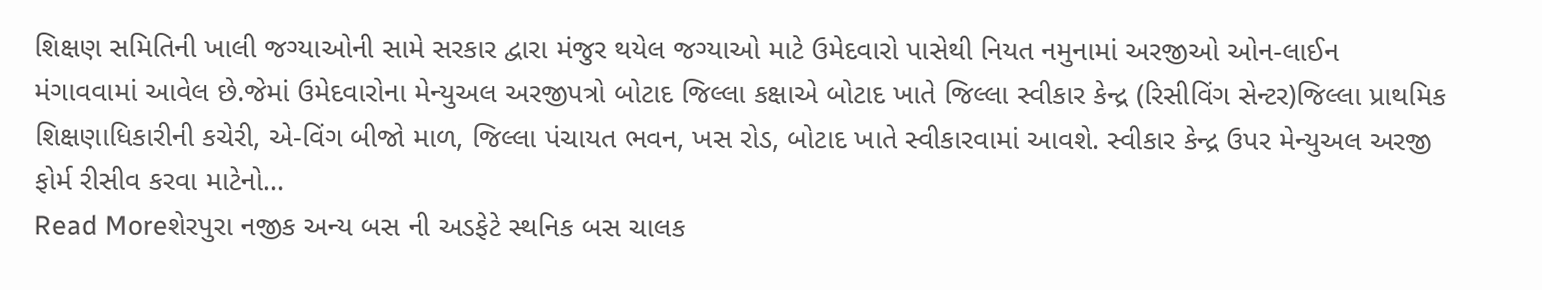શિક્ષણ સમિતિની ખાલી જગ્યાઓની સામે સરકાર દ્વારા મંજુર થયેલ જગ્યાઓ માટે ઉમેદવારો પાસેથી નિયત નમુનામાં અરજીઓ ઓન-લાઈન મંગાવવામાં આવેલ છે.જેમાં ઉમેદવારોના મેન્યુઅલ અરજીપત્રો બોટાદ જિલ્લા કક્ષાએ બોટાદ ખાતે જિલ્લા સ્વીકાર કેન્દ્ર (રિસીવિંગ સેન્ટર)જિલ્લા પ્રાથમિક શિક્ષણાધિકારીની કચેરી, એ-વિંગ બીજો માળ, જિલ્લા પંચાયત ભવન, ખસ રોડ, બોટાદ ખાતે સ્વીકારવામાં આવશે. સ્વીકાર કેન્દ્ર ઉપર મેન્યુઅલ અરજી ફોર્મ રીસીવ કરવા માટેનો…
Read Moreશેરપુરા નજીક અન્ય બસ ની અડફેટે સ્થનિક બસ ચાલક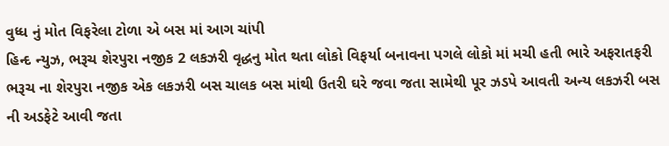વુધ્ધ નું મોત વિફરેલા ટોળા એ બસ માં આગ ચાંપી
હિન્દ ન્યુઝ, ભરૂચ શેરપુરા નજીક 2 લકઝરી વૃદ્ધનુ મોત થતા લોકો વિફર્યા બનાવના પગલે લોકો માં મચી હતી ભારે અફરાતફરી ભરૂચ ના શેરપુરા નજીક એક લકઝરી બસ ચાલક બસ માંથી ઉતરી ઘરે જવા જતા સામેથી પૂર ઝડપે આવતી અન્ય લકઝરી બસ ની અડફેટે આવી જતા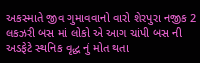અકસ્માતે જીવ ગુમાવવાનો વારો શેરપુરા નજીક 2 લકઝરી બસ માં લોકો એ આગ ચાંપી બસ ની અડફેટે સ્થનિક વૃદ્ધ નું મોત થતા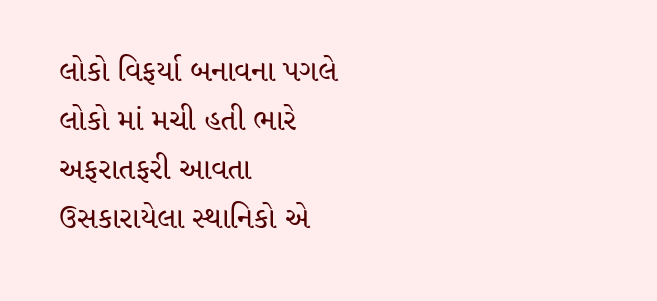લોકો વિફર્યા બનાવના પગલે લોકો માં મચી હતી ભારે અફરાતફરી આવતા ઉસકારાયેલા સ્થાનિકો એ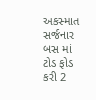અકસ્માત સર્જનાર બસ માં ટોડ ફોડ કરી 2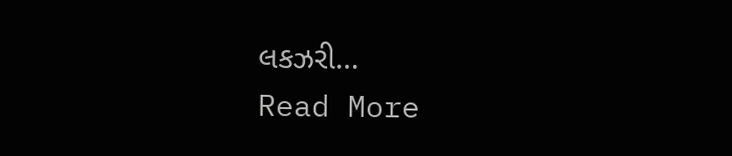લકઝરી…
Read More